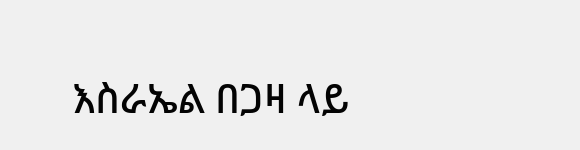እስራኤል በጋዛ ላይ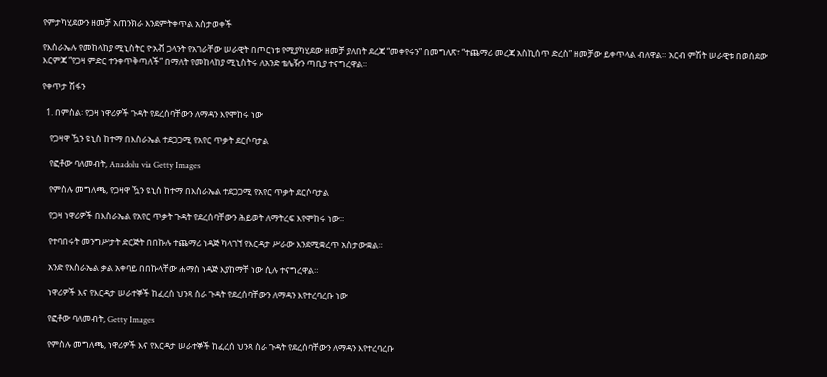የምታካሂደውን ዘመቻ አጠንክራ እንደምትቀጥል አስታወቀች

የእስራኤሉ የመከላከያ ሚኒስትር ዮአቭ ጋላንት የአገራቸው ሠራዊት በጦርነቱ የሚያካሂደው ዘመቻ ያለበት ደረጃ “መቀየሩን” በመግለጽ፣ “ተጨማሪ መረጃ አስኪሰጥ ድረስ” ዘመቻው ይቀጥላል ብለዋል። አርብ ምሽት ሠራዊቱ በወሰደው እርምጃ “የጋዛ ምድር ተንቀጥቅጣለች” በማለት የመከላከያ ሚኒስትሩ ለአንድ ቴሌዥን ጣቢያ ተናግረዋል።

የቀጥታ ሽፋን

  1. በምስል፡ የጋዛ ነዋሪዎች ጉዳት የደረሰባቸውን ለማዳን እየሞከሩ ነው

    የጋዛዋ ዃን ዩኒስ ከተማ በእስራኤል ተደጋጋሚ የአየር ጥቃት ደርሶባታል

    የፎቶው ባለመብት, Anadolu via Getty Images

    የምስሉ መግለጫ, የጋዛዋ ዃን ዩኒስ ከተማ በእስራኤል ተደጋጋሚ የአየር ጥቃት ደርሶባታል

    የጋዛ ነዋሪዎች በእስራኤል የአየር ጥቃት ጉዳት የደረሰባቸውን ሕይወት ለማትረፍ እየሞከሩ ነው።

    የተባበሩት መንግሥታት ድርጅት በበኩሉ ተጨማሪ ነዳጅ ካላገኘ የእርዳታ ሥራው እንደሚቋረጥ አስታውቋል።

    አንድ የእስራኤል ቃል አቀባይ በበኩላቸው ሐማስ ነዳጅ እያከማቸ ነው ሲሉ ተናግረዋል።

    ነዋሪዎች እና የእርዳታ ሠራተኞች ከፈረሰ ህንጻ ስራ ጉዳት የደረሰባቸውን ለማዳን እየተረባረቡ ነው

    የፎቶው ባለመብት, Getty Images

    የምስሉ መግለጫ, ነዋሪዎች እና የእርዳታ ሠራተኞች ከፈረሰ ህንጻ ስራ ጉዳት የደረሰባቸውን ለማዳን እየተረባረቡ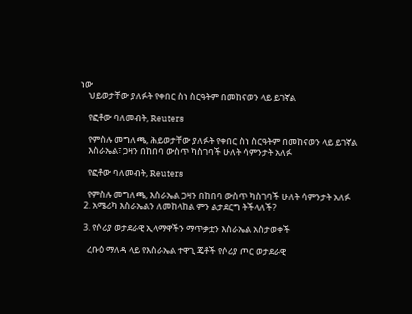ነው
    ህይወታቸው ያለፉት የቀበር ስነ ስርዓትም በመከናወን ላይ ይገኛል

    የፎቶው ባለመብት, Reuters

    የምስሉ መግለጫ, ሕይወታቸው ያለፉት የቀበር ስነ ስርዓትም በመከናወን ላይ ይገኛል
    እስራኤል፣ ጋዛን በከበባ ውስጥ ካስገባች ሁለት ሳምንታት አለፉ

    የፎቶው ባለመብት, Reuters

    የምስሉ መግለጫ, እስራኤል ጋዛን በከበባ ውስጥ ካስገባች ሁለት ሳምንታት አለፉ
  2. አሜሪካ እስራኤልን ለመከላከል ምን ልታደርግ ትችላለች?

  3. የሶሪያ ወታደራዊ ኢላማዋችን ማጥቃቷን እስራኤል አስታወቀች

    ረቡዕ ማለዳ ላይ የእስራኤል ተዋጊ ጄቶች የሶሪያ ጦር ወታደራዊ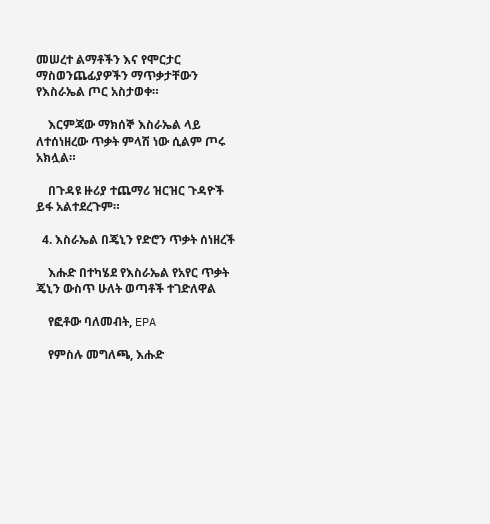መሠረተ ልማቶችን እና የሞርታር ማስወንጨፊያዎችን ማጥቃታቸውን የእስራኤል ጦር አስታወቀ።

    እርምጃው ማክሰኞ እስራኤል ላይ ለተሰነዘረው ጥቃት ምላሽ ነው ሲልም ጦሩ አክሏል።

    በጉዳዩ ዙሪያ ተጨማሪ ዝርዝር ጉዳዮች ይፋ አልተደረጉም።

  4. እስራኤል በጄኒን የድሮን ጥቃት ሰነዘረች

    እሑድ በተካሄደ የእስራኤል የአየር ጥቃት ጄኒን ውስጥ ሁለት ወጣቶች ተገድለዋል

    የፎቶው ባለመብት, EPA

    የምስሉ መግለጫ, እሑድ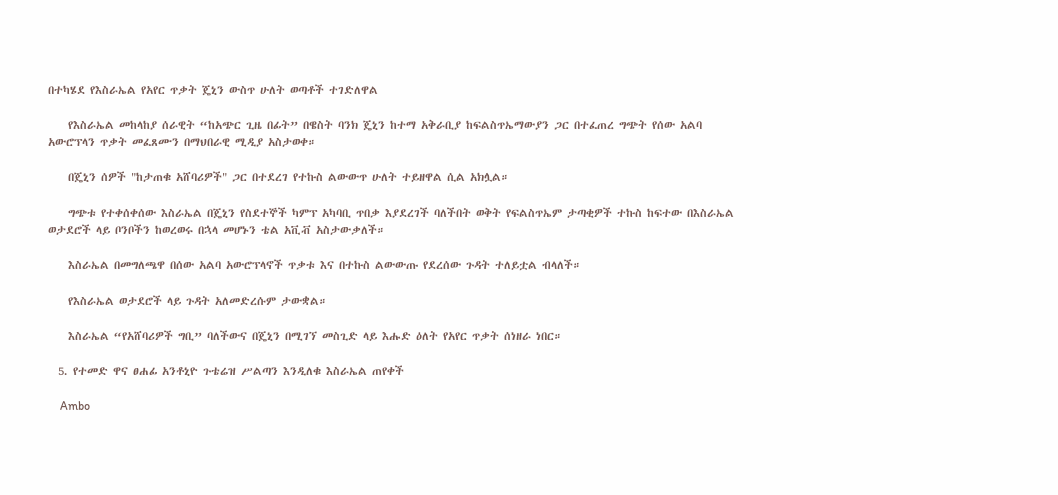በተካሄደ የእስራኤል የአየር ጥቃት ጄኒን ውስጥ ሁለት ወጣቶች ተገድለዋል

    የእስራኤል መከላከያ ሰራዊት “ከአጭር ጊዜ በፊት” በዌስት ባንክ ጄኒን ከተማ አቅራቢያ ከፍልስጥኤማውያን ጋር በተፈጠረ ግጭት የሰው አልባ አውሮፕላን ጥቃት መፈጸሙን በማህበራዊ ሚዲያ አስታወቀ።

    በጄኒን ሰዎች "ከታጠቁ አሸባሪዎች" ጋር በተደረገ የተኩስ ልውውጥ ሁለት ተይዘዋል ሲል አክሏል።

    ግጭቱ የተቀሰቀሰው እስራኤል በጄኒን የስደተኞች ካምፕ አካባቢ ጥበቃ እያደረገች ባለችበት ወቅት የፍልስጥኤም ታጣቂዎች ተኩስ ከፍተው በእስራኤል ወታደሮች ላይ ቦንቦችን ከወረወሩ በኋላ መሆኑን ቴል አቪቭ አስታውቃለች።

    እስራኤል በመግለጫዋ በሰው አልባ አውሮፕላኖች ጥቃቱ እና በተኩስ ልውውጡ የደረሰው ጉዳት ተለይቷል ብላለች።

    የእስራኤል ወታደሮች ላይ ጉዳት አለመድረሱም ታውቋል።

    እስራኤል “የአሸባሪዎች ግቢ” ባለችውና በጄኒን በሚገኘ መስጊድ ላይ እሑድ ዕለት የአየር ጥቃት ሰነዘራ ነበር።

  5. የተመድ ዋና ፀሐፊ አንቶኒዮ ጉቴሬዝ ሥልጣን እንዲለቁ እስራኤል ጠየቀች

    Ambo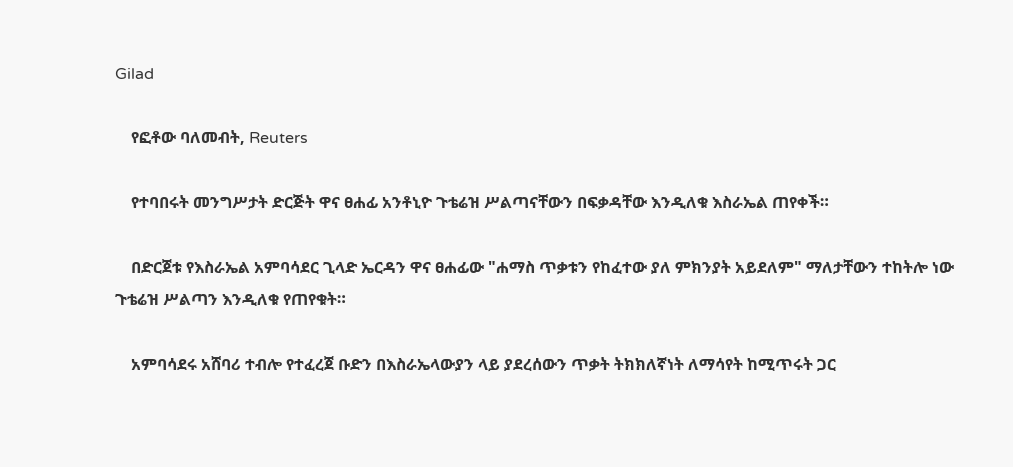Gilad

    የፎቶው ባለመብት, Reuters

    የተባበሩት መንግሥታት ድርጅት ዋና ፀሐፊ አንቶኒዮ ጉቴሬዝ ሥልጣናቸውን በፍቃዳቸው እንዲለቁ እስራኤል ጠየቀች።

    በድርጀቱ የእስራኤል አምባሳደር ጊላድ ኤርዳን ዋና ፀሐፊው "ሐማስ ጥቃቱን የከፈተው ያለ ምክንያት አይደለም" ማለታቸውን ተከትሎ ነው ጉቴሬዝ ሥልጣን እንዲለቁ የጠየቁት።

    አምባሳደሩ አሸባሪ ተብሎ የተፈረጀ ቡድን በእስራኤላውያን ላይ ያደረሰውን ጥቃት ትክክለኛነት ለማሳየት ከሚጥሩት ጋር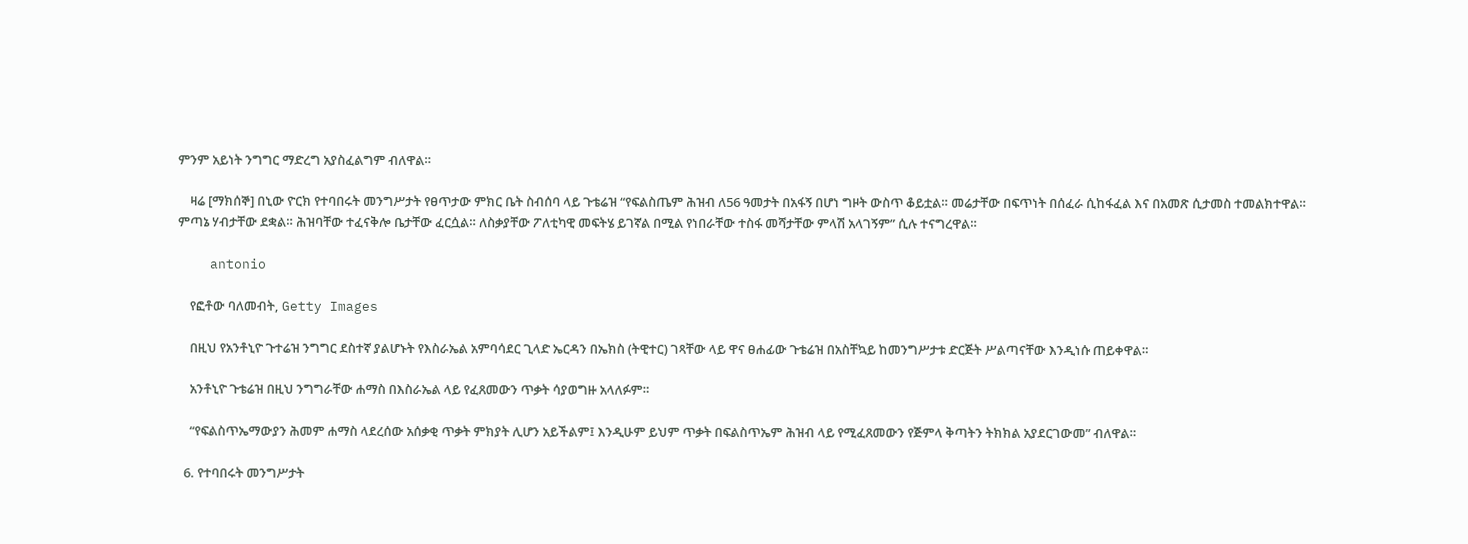ምንም አይነት ንግግር ማድረግ አያስፈልግም ብለዋል።

    ዛሬ [ማክሰኞ] በኒው ዮርክ የተባበሩት መንግሥታት የፀጥታው ምክር ቤት ስብሰባ ላይ ጉቴሬዝ “የፍልስጤም ሕዝብ ለ56 ዓመታት በአፋኝ በሆነ ግዞት ውስጥ ቆይቷል። መሬታቸው በፍጥነት በሰፈራ ሲከፋፈል እና በአመጽ ሲታመስ ተመልክተዋል። ምጣኔ ሃብታቸው ደቋል። ሕዝባቸው ተፈናቅሎ ቤታቸው ፈርሷል። ለስቃያቸው ፖለቲካዊ መፍትሄ ይገኛል በሚል የነበራቸው ተስፋ መሻታቸው ምላሽ አላገኝም” ሲሉ ተናግረዋል።

    antonio

    የፎቶው ባለመብት, Getty Images

    በዚህ የአንቶኒዮ ጉተሬዝ ንግግር ደስተኛ ያልሆኑት የእስራኤል አምባሳደር ጊላድ ኤርዳን በኤክስ (ትዊተር) ገጻቸው ላይ ዋና ፀሐፊው ጉቴሬዝ በአስቸኳይ ከመንግሥታቱ ድርጅት ሥልጣናቸው እንዲነሱ ጠይቀዋል።

    አንቶኒዮ ጉቴሬዝ በዚህ ንግግራቸው ሐማስ በእስራኤል ላይ የፈጸመውን ጥቃት ሳያወግዙ አላለፉም።

    “የፍልስጥኤማውያን ሕመም ሐማስ ላደረሰው አሰቃቂ ጥቃት ምክያት ሊሆን አይችልም፤ እንዲሁም ይህም ጥቃት በፍልስጥኤም ሕዝብ ላይ የሚፈጸመውን የጅምላ ቅጣትን ትክክል አያደርገውመ” ብለዋል።

  6. የተባበሩት መንግሥታት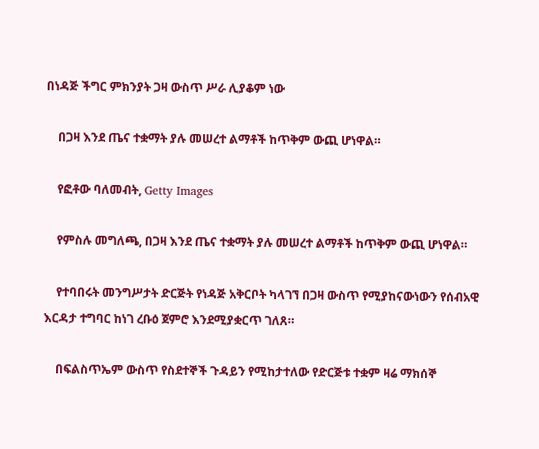በነዳጅ ችግር ምክንያት ጋዛ ውስጥ ሥራ ሊያቆም ነው

    በጋዛ እንደ ጤና ተቋማት ያሉ መሠረተ ልማቶች ከጥቅም ውጪ ሆነዋል።

    የፎቶው ባለመብት, Getty Images

    የምስሉ መግለጫ, በጋዛ እንደ ጤና ተቋማት ያሉ መሠረተ ልማቶች ከጥቅም ውጪ ሆነዋል።

    የተባበሩት መንግሥታት ድርጅት የነዳጅ አቅርቦት ካላገኘ በጋዛ ውስጥ የሚያከናውነውን የሰብአዊ እርዳታ ተግባር ከነገ ረቡዕ ጀምሮ እንደሚያቋርጥ ገለጸ።

    በፍልስጥኤም ውስጥ የስደተኞች ጉዳይን የሚከታተለው የድርጅቱ ተቋም ዛሬ ማክሰኞ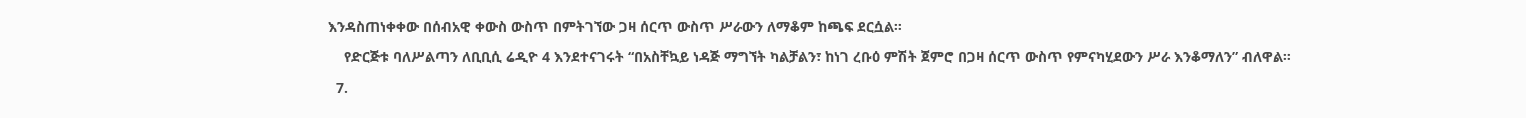እንዳስጠነቀቀው በሰብአዊ ቀውስ ውስጥ በምትገኘው ጋዛ ሰርጥ ውስጥ ሥራውን ለማቆም ከጫፍ ደርሷል።

    የድርጅቱ ባለሥልጣን ለቢቢሲ ሬዲዮ 4 እንደተናገሩት “በአስቸኳይ ነዳጅ ማግኘት ካልቻልን፣ ከነገ ረቡዕ ምሽት ጀምሮ በጋዛ ሰርጥ ውስጥ የምናካሂደውን ሥራ እንቆማለን” ብለዋል።

  7.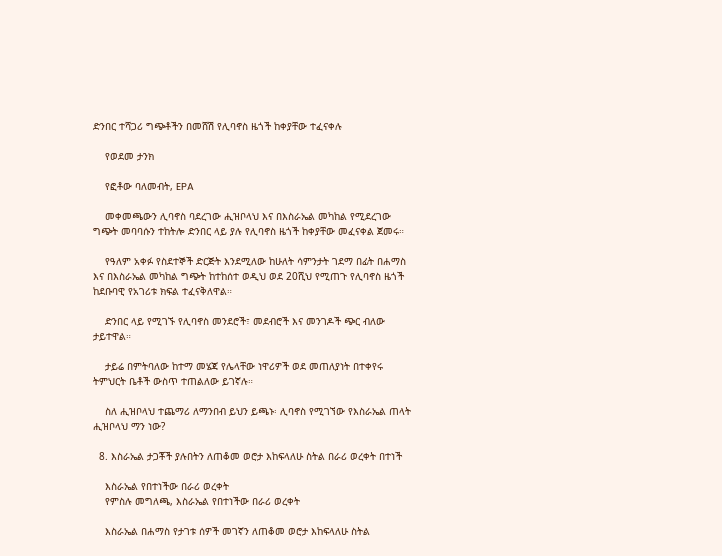ድንበር ተሻጋሪ ግጭቶችን በመሸሽ የሊባኖስ ዜጎች ከቀያቸው ተፈናቀሉ

    የወደመ ታንክ

    የፎቶው ባለመብት, EPA

    መቀመጫውን ሊባኖስ ባደረገው ሒዝቦላህ እና በእስራኤል መካከል የሚደረገው ግጭት መባባሱን ተከትሎ ድንበር ላይ ያሉ የሊባኖስ ዜጎች ከቀያቸው መፈናቀል ጀመሩ።

    የዓለም አቀፉ የስደተኞች ድርጅት እንደሚለው ከሁለት ሳምንታት ገደማ በፊት በሐማስ እና በእስራኤል መካከል ግጭት ከተከሰተ ወዲህ ወደ 20ሺህ የሚጠጉ የሊባኖስ ዜጎች ከደቡባዊ የአገሪቱ ክፍል ተፈናቅለዋል።

    ድንበር ላይ የሚገኙ የሊባኖስ መንደሮች፣ መደብሮች እና መንገዶች ጭር ብለው ታይተዋል።

    ታይሬ በምትባለው ከተማ መሄጃ የሌላቸው ነዋሪዎች ወደ መጠለያነት በተቀየሩ ትምህርት ቤቶች ውስጥ ተጠልለው ይገኛሉ።

    ስለ ሒዝቦላህ ተጨማሪ ለማንበብ ይህን ይጫኑ፡ ሊባኖስ የሚገኘው የእስራኤል ጠላት ሒዝቦላህ ማን ነው?

  8. እስራኤል ታጋቾች ያሉበትን ለጠቆመ ወሮታ እከፍላለሁ ስትል በራሪ ወረቀት በተነች

    እስራኤል የበተነችው በራሪ ወረቀት
    የምስሉ መግለጫ, እስራኤል የበተነችው በራሪ ወረቀት

    እስራኤል በሐማስ የታገቱ ሰዎች መገኛን ለጠቆመ ወሮታ እከፍላለሁ ስትል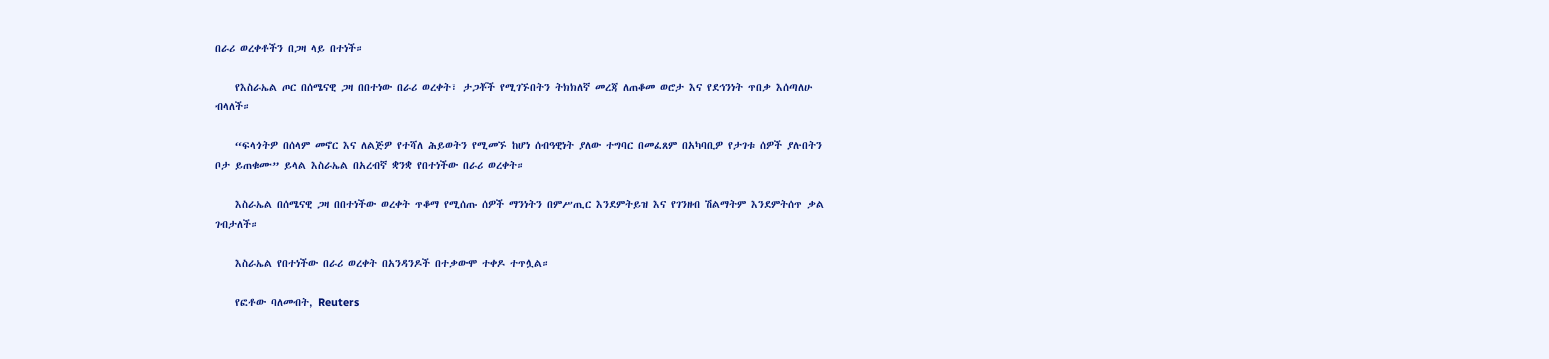በራሪ ወረቀቶችን በጋዛ ላይ በተነች።

    የእስራኤል ጦር በሰሜናዊ ጋዛ በበተነው በራሪ ወረቀት፣ ታጋቾች የሚገኙበትን ትክክለኛ መረጃ ለጠቆመ ወሮታ እና የደኅንነት ጥበቃ እሰጣለሁ ብላለች።

    “ፍላጎትዎ በሰላም መኖር እና ለልጅዎ የተሻለ ሕይወትን የሚመኙ ከሆነ ሰብዓዊነት ያለው ተግባር በመፈጸም በአካባቢዎ የታገቱ ሰዎች ያሉበትን ቦታ ይጠቁሙ” ይላል እስራኤል በአረብኛ ቋንቋ የበተነችው በራሪ ወረቀት።

    እስራኤል በሰሜናዊ ጋዛ በበተነችው ወረቀት ጥቆማ የሚሰጡ ሰዎች ማንነትን በምሥጢር እንደምትይዝ እና የገንዘብ ሽልማትም እንደምትሰጥ ቃል ገብታለች።

    እስራኤል የበተነችው በራሪ ወረቀት በአንዳንዶች በተቃውሞ ተቀዶ ተጥሏል።

    የፎቶው ባለመብት, Reuters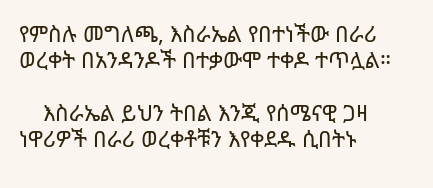የምስሉ መግለጫ, እስራኤል የበተነችው በራሪ ወረቀት በአንዳንዶች በተቃውሞ ተቀዶ ተጥሏል።

    እስራኤል ይህን ትበል እንጂ የሰሜናዊ ጋዛ ነዋሪዎች በራሪ ወረቀቶቹን እየቀደዱ ሲበትኑ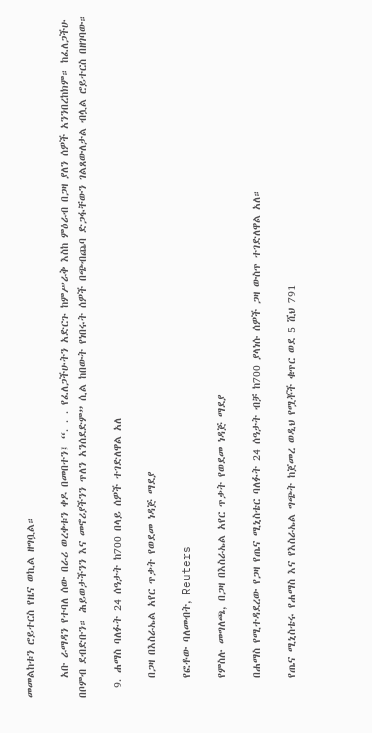መመልከቱን ሮይተርስ የዜና ወኪል ዘግቧል።

    አቡ ራማዳን የተባለ ሰው በራሪ ወረቀቱን ቀዶ በመበተን፤ “. . . የፈለጋችሁትን አድርጉ ከምሥራቅ እስከ ምዕራብ በጋዛ ያለን ሰዎች አንንበረከክም። ከፈለጋችሁ በቦምብ ደብድቡን። ሕይወታችንን እና መኖሪያችንን ጥለን አንሰደድም” ሲል ከበውት የነበሩት ሰዎች በጭብጨባ ድጋፋቸውን ገልጸውለታል ብሏል ሮይተርስ በዘገባው።

  9. ሐማስ ባለፉት 24 ሰዓታት ከ700 በላይ ሰዎች ተገድለዋል አለ

    በጋዛ በእስራኤል አየር ጥቃት የወደመ ነዳጅ ማደያ

    የፎቶው ባለመብት, Reuters

    የምስሉ መግለጫ, በጋዛ በእስራኤል አየር ጥቃት የወደመ ነዳጅ ማደያ

    በሐማስ የሚተዳደረው የጋዛ የጤና ሚኒስቴር ባለፉት 24 ሰዓታት ብቻ ከ700 ያላነሱ ሰዎች ጋዛ ውስጥ ተገድለዋል አለ።

    የጤና ሚኒስቴሩ የሐማስ እና የእስራኤል ግጭት ከጀመረ ወዲህ የሟቾች ቁጥር ወደ 5 ሺህ 791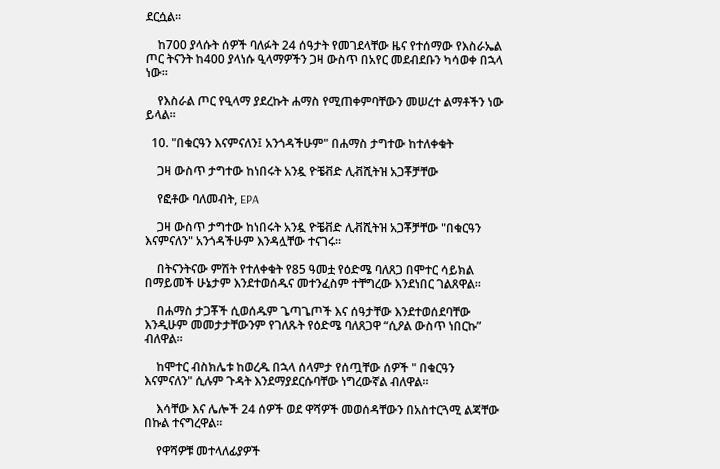ደርሷል።

    ከ700 ያላሱት ሰዎች ባለፉት 24 ሰዓታት የመገደላቸው ዜና የተሰማው የእስራኤል ጦር ትናንት ከ400 ያላነሱ ዒላማዎችን ጋዛ ውስጥ በአየር መደብደቡን ካሳወቀ በኋላ ነው።

    የእስራል ጦር የዒላማ ያደረኩት ሐማስ የሚጠቀምባቸውን መሠረተ ልማቶችን ነው ይላል።

  10. "በቁርዓን እናምናለን፤ አንጎዳችሁም" በሐማስ ታግተው ከተለቀቁት

    ጋዛ ውስጥ ታግተው ከነበሩት አንዷ ዮቼቭድ ሊቭሺትዝ አጋቾቻቸው

    የፎቶው ባለመብት, EPA

    ጋዛ ውስጥ ታግተው ከነበሩት አንዷ ዮቼቭድ ሊቭሺትዝ አጋቾቻቸው "በቁርዓን እናምናለን" አንጎዳችሁም እንዳሏቸው ተናገሩ።

    በትናንትናው ምሽት የተለቀቁት የ85 ዓመቷ የዕድሜ ባለጸጋ በሞተር ሳይክል በማይመች ሁኔታም እንደተወሰዱና መተንፈስም ተቸግረው እንደነበር ገልጸዋል።

    በሐማስ ታጋቾች ሲወሰዱም ጌጣጌጦች እና ሰዓታቸው እንደተወሰደባቸው እንዲሁም መመታታቸውንም የገለጹት የዕድሜ ባለጸጋዋ “ሲዖል ውስጥ ነበርኩ” ብለዋል።

    ከሞተር ብስክሌቱ ከወረዱ በኋላ ሰላምታ የሰጧቸው ሰዎች " በቁርዓን እናምናለን" ሲሉም ጉዳት እንደማያደርሱባቸው ነግረውኛል ብለዋል።

    እሳቸው እና ሌሎች 24 ሰዎች ወደ ዋሻዎች መወሰዳቸውን በአስተርጓሚ ልጃቸው በኩል ተናግረዋል።

    የዋሻዎቹ መተላለፊያዎች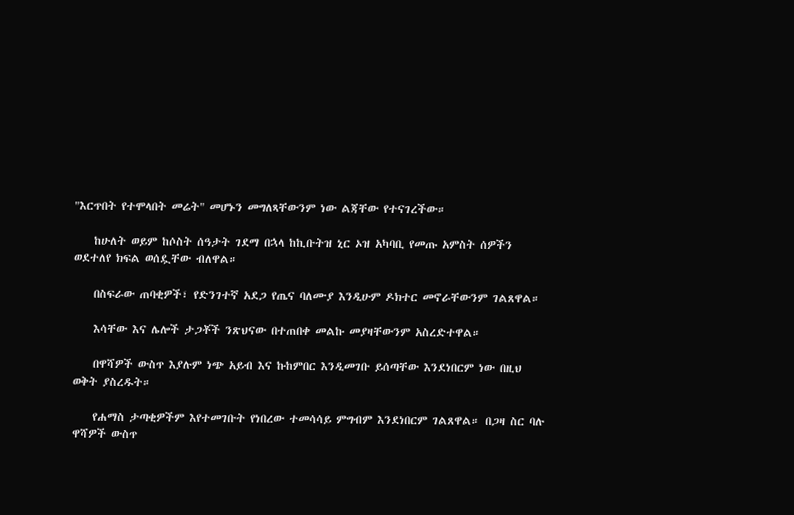"እርጥበት የተሞላበት መሬት" መሆኑን መግለጻቸውንም ነው ልጃቸው የተናገረችው።

    ከሁለት ወይም ከሶስት ሰዓታት ገደማ በኋላ ከኪቡትዝ ኒር ኦዝ አካባቢ የመጡ አምስት ሰዎችን ወደተለየ ክፍል ወሰዷቸው ብለዋል።

    በስፍራው ጠባቂዎች፣ የድንገተኛ አደጋ የጤና ባለሙያ እንዲሁም ዶክተር መኖራቸውንም ገልጸዋል።

    እሳቸው እና ሌሎች ታጋቾች ንጽህናው በተጠበቀ መልኩ መያዛቸውንም አስረድተዋል።

    በዋሻዎች ውስጥ እያሉም ነጭ አይብ እና ኩከምበር እንዲመገቡ ይሰጣቸው እንደነበርም ነው በዚህ ወቅት ያስረዱት።

    የሐማስ ታጣቂዎችም እየተመገቡት የነበረው ተመሳሳይ ምግብም እንደነበርም ገልጸዋል። በጋዛ ስር ባሉ ዋሻዎች ውስጥ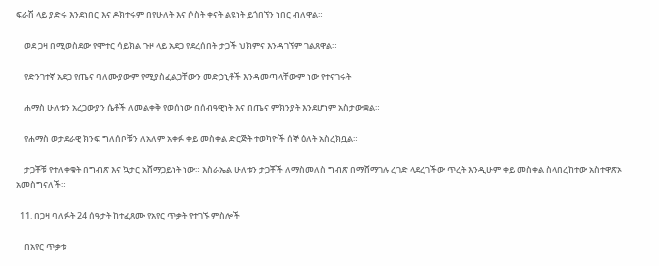ፍራሽ ላይ ያድሩ እንደነበር እና ዶክተሩም በየሁለት እና ሶስት ቀናት ልዩነት ይጎበኘን ነበር ብለዋል።

    ወደ ጋዛ በሚወስደው የሞተር ሳይክል ጉዞ ላይ አደጋ የደረሰበት ታጋች ህክምና እንዳገኘም ገልጸዋል።

    የድንገተኛ አደጋ የጤና ባለሙያውም የሚያስፈልጋቸውን መድኃኒቶች እንዳመጣላቸውም ነው የተናገሩት

    ሐማስ ሁለቱን አረጋውያን ሴቶች ለመልቀቅ የወሰነው በሰብዓዊነት እና በጤና ምክንያት እንደሆነም አስታውቋል።

    የሐማስ ወታደራዊ ክንፍ ግለሰቦቹን ለአለም አቀፉ ቀይ መስቀል ድርጅት ተወካዮች ሰኞ ዕለት አስረክቧል።

    ታጋቾቹ የተለቀቁት በግብጽ እና ኳታር አሸማጋይነት ነው። እስራኤል ሁለቱን ታጋቾች ለማስመለስ ግብጽ በማሸማገሉ ረገድ ላደረገችው ጥረት እንዲሁም ቀይ መስቀል ስላበረከተው አስተዋጽኦ አመስግናለች።

  11. በጋዛ ባለፉት 24 ሰዓታት ከተፈጸሙ የአየር ጥቃት የተገኙ ምስሎች

    በአየር ጥቃቱ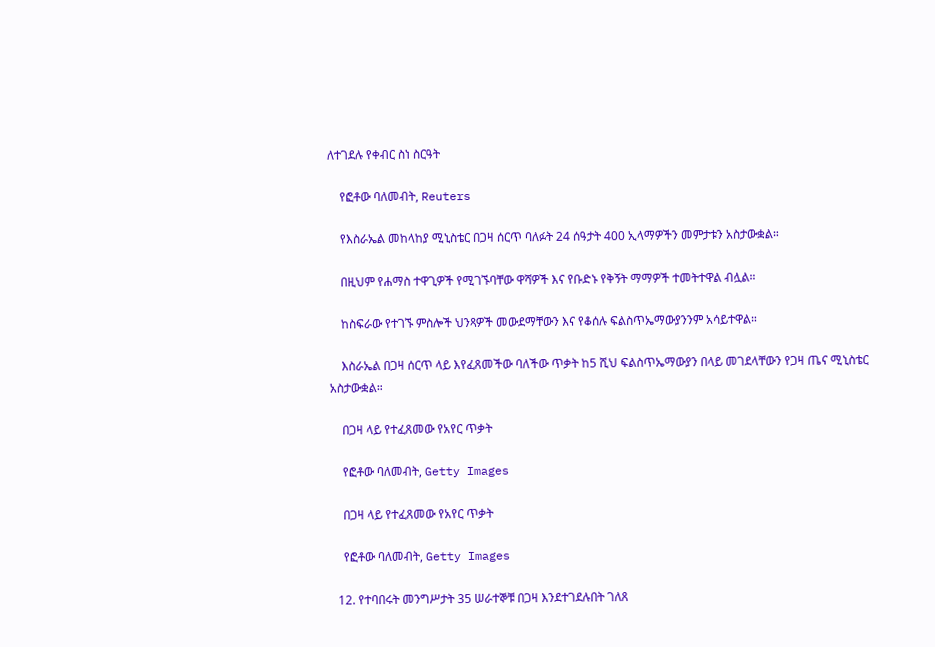ለተገደሉ የቀብር ስነ ስርዓት

    የፎቶው ባለመብት, Reuters

    የእስራኤል መከላከያ ሚኒስቴር በጋዛ ሰርጥ ባለፉት 24 ሰዓታት 400 ኢላማዎችን መምታቱን አስታውቋል።

    በዚህም የሐማስ ተዋጊዎች የሚገኙባቸው ዋሻዎች እና የቡድኑ የቅኝት ማማዎች ተመትተዋል ብሏል።

    ከስፍራው የተገኙ ምስሎች ህንጻዎች መውደማቸውን እና የቆሰሉ ፍልስጥኤማውያንንም አሳይተዋል።

    እስራኤል በጋዛ ሰርጥ ላይ እየፈጸመችው ባለችው ጥቃት ከ5 ሺህ ፍልስጥኤማውያን በላይ መገደላቸውን የጋዛ ጤና ሚኒስቴር አስታውቋል።

    በጋዛ ላይ የተፈጸመው የአየር ጥቃት

    የፎቶው ባለመብት, Getty Images

    በጋዛ ላይ የተፈጸመው የአየር ጥቃት

    የፎቶው ባለመብት, Getty Images

  12. የተባበሩት መንግሥታት 35 ሠራተኞቹ በጋዛ እንደተገደሉበት ገለጸ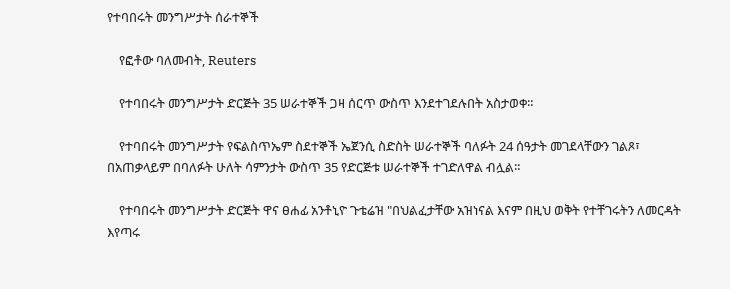የተባበሩት መንግሥታት ሰራተኞች

    የፎቶው ባለመብት, Reuters

    የተባበሩት መንግሥታት ድርጅት 35 ሠራተኞች ጋዛ ሰርጥ ውስጥ እንደተገደሉበት አስታወቀ።

    የተባበሩት መንግሥታት የፍልስጥኤም ስደተኞች ኤጀንሲ ስድስት ሠራተኞች ባለፉት 24 ሰዓታት መገደላቸውን ገልጾ፣ በአጠቃላይም በባለፉት ሁለት ሳምንታት ውስጥ 35 የድርጅቱ ሠራተኞች ተገድለዋል ብሏል።

    የተባበሩት መንግሥታት ድርጅት ዋና ፀሐፊ አንቶኒዮ ጉቴሬዝ "በህልፈታቸው አዝነናል እናም በዚህ ወቅት የተቸገሩትን ለመርዳት እየጣሩ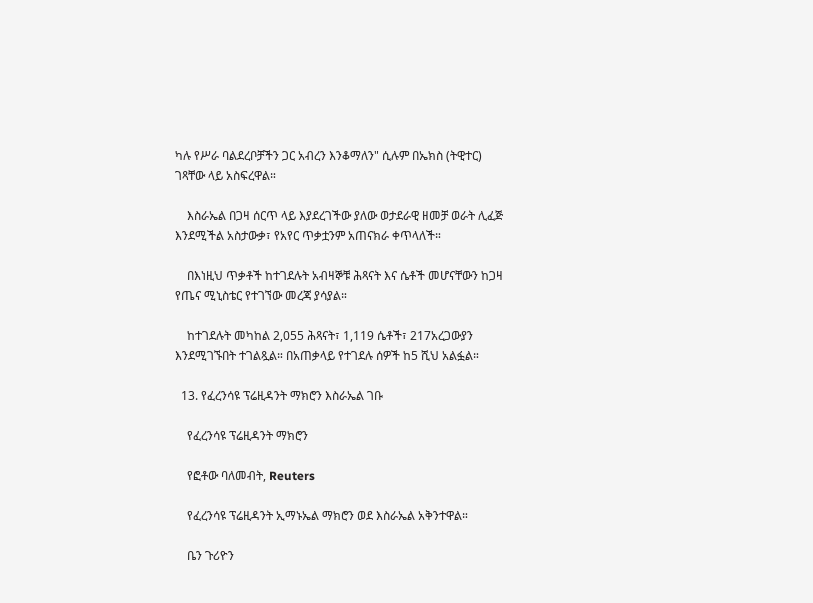ካሉ የሥራ ባልደረቦቻችን ጋር አብረን እንቆማለን" ሲሉም በኤክስ (ትዊተር) ገጻቸው ላይ አስፍረዋል።

    እስራኤል በጋዛ ሰርጥ ላይ እያደረገችው ያለው ወታደራዊ ዘመቻ ወራት ሊፈጅ እንደሚችል አስታውቃ፣ የአየር ጥቃቷንም አጠናክራ ቀጥላለች።

    በእነዚህ ጥቃቶች ከተገደሉት አብዛኞቹ ሕጻናት እና ሴቶች መሆናቸውን ከጋዛ የጤና ሚኒስቴር የተገኘው መረጃ ያሳያል።

    ከተገደሉት መካከል 2,055 ሕጻናት፣ 1,119 ሴቶች፣ 217አረጋውያን እንደሚገኙበት ተገልጿል። በአጠቃላይ የተገደሉ ሰዎች ከ5 ሺህ አልፏል።

  13. የፈረንሳዩ ፕሬዚዳንት ማክሮን እስራኤል ገቡ

    የፈረንሳዩ ፕሬዚዳንት ማክሮን

    የፎቶው ባለመብት, Reuters

    የፈረንሳዩ ፕሬዚዳንት ኢማኑኤል ማክሮን ወደ እስራኤል አቅንተዋል።

    ቤን ጉሪዮን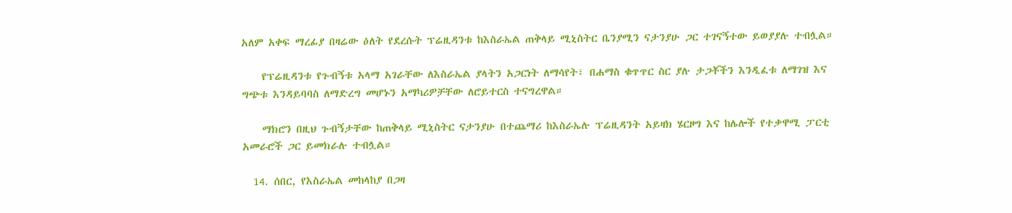አለም አቀፍ ማረፊያ በዛሬው ዕለት የደረሱት ፕሬዚዳንቱ ከእስራኤል ጠቅላይ ሚኒስትር ቤንያሚን ናታንያሁ ጋር ተገናኝተው ይወያያሉ ተብሏል።

    የፕሬዚዳንቱ የጉብኝቱ አላማ አገራቸው ለእስራኤል ያላትን አጋርነት ለማሳየት፣ በሐማስ ቁጥጥር ስር ያሉ ታጋቾችን እንዲፈቱ ለማገዝ እና ግጭቱ እንዳይባባስ ለማድረግ መሆኑን አማካሪዎቻቸው ለሮይተርስ ተናግረዋል።

    ማክሮን በዚህ ጉብኝታቸው ከጠቅላይ ሚኒስትር ናታንያሁ በተጨማሪ ከእስራኤሉ ፕሬዚዳንት አይዛክ ሄርዞግ እና ከሌሎች የተቃዋሚ ፓርቲ አመራሮች ጋር ይመክራሉ ተብሏል።

  14. ሰበር, የእስራኤል መከላከያ በጋዛ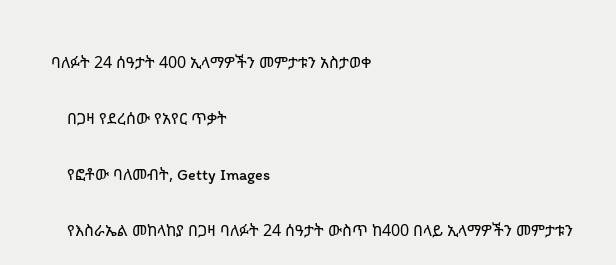ባለፉት 24 ሰዓታት 400 ኢላማዎችን መምታቱን አስታወቀ

    በጋዛ የደረሰው የአየር ጥቃት

    የፎቶው ባለመብት, Getty Images

    የእስራኤል መከላከያ በጋዛ ባለፉት 24 ሰዓታት ውስጥ ከ400 በላይ ኢላማዎችን መምታቱን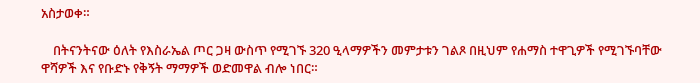አስታወቀ።

    በትናንትናው ዕለት የእስራኤል ጦር ጋዛ ውስጥ የሚገኙ 320 ዒላማዎችን መምታቱን ገልጾ በዚህም የሐማስ ተዋጊዎች የሚገኙባቸው ዋሻዎች እና የቡድኑ የቅኝት ማማዎች ወድመዋል ብሎ ነበር።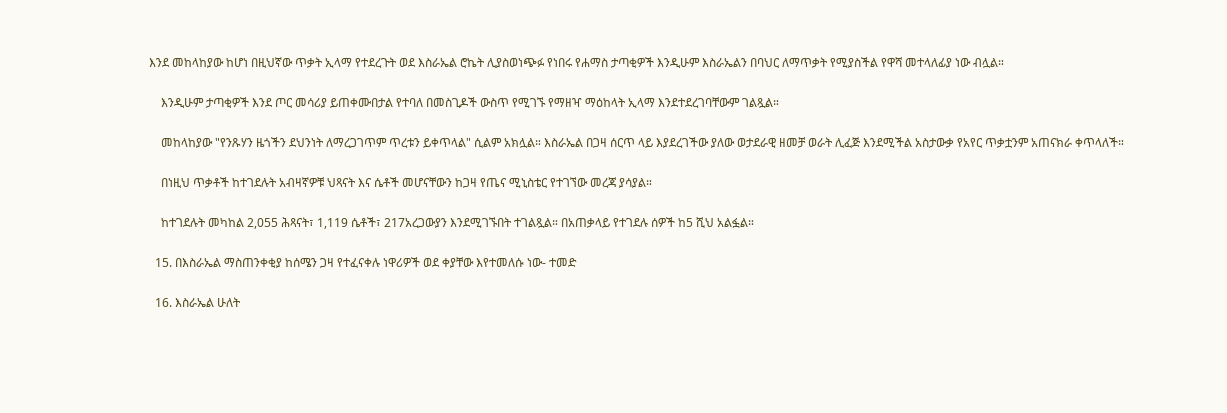እንደ መከላከያው ከሆነ በዚህኛው ጥቃት ኢላማ የተደረጉት ወደ እስራኤል ሮኬት ሊያስወነጭፉ የነበሩ የሐማስ ታጣቂዎች እንዲሁም እስራኤልን በባህር ለማጥቃት የሚያስችል የዋሻ መተላለፊያ ነው ብሏል።

    እንዲሁም ታጣቂዎች እንደ ጦር መሳሪያ ይጠቀሙበታል የተባለ በመስጊዶች ውስጥ የሚገኙ የማዘዣ ማዕከላት ኢላማ እንደተደረገባቸውም ገልጿል።

    መከላከያው "የንጹሃን ዜጎችን ደህንነት ለማረጋገጥም ጥረቱን ይቀጥላል" ሲልም አክሏል። እስራኤል በጋዛ ሰርጥ ላይ እያደረገችው ያለው ወታደራዊ ዘመቻ ወራት ሊፈጅ እንደሚችል አስታውቃ የአየር ጥቃቷንም አጠናክራ ቀጥላለች።

    በነዚህ ጥቃቶች ከተገደሉት አብዛኛዎቹ ህጻናት እና ሴቶች መሆናቸውን ከጋዛ የጤና ሚኒስቴር የተገኘው መረጃ ያሳያል።

    ከተገደሉት መካከል 2,055 ሕጻናት፣ 1,119 ሴቶች፣ 217አረጋውያን እንደሚገኙበት ተገልጿል። በአጠቃላይ የተገደሉ ሰዎች ከ5 ሺህ አልፏል።

  15. በእስራኤል ማስጠንቀቂያ ከሰሜን ጋዛ የተፈናቀሉ ነዋሪዎች ወደ ቀያቸው እየተመለሱ ነው- ተመድ

  16. እስራኤል ሁለት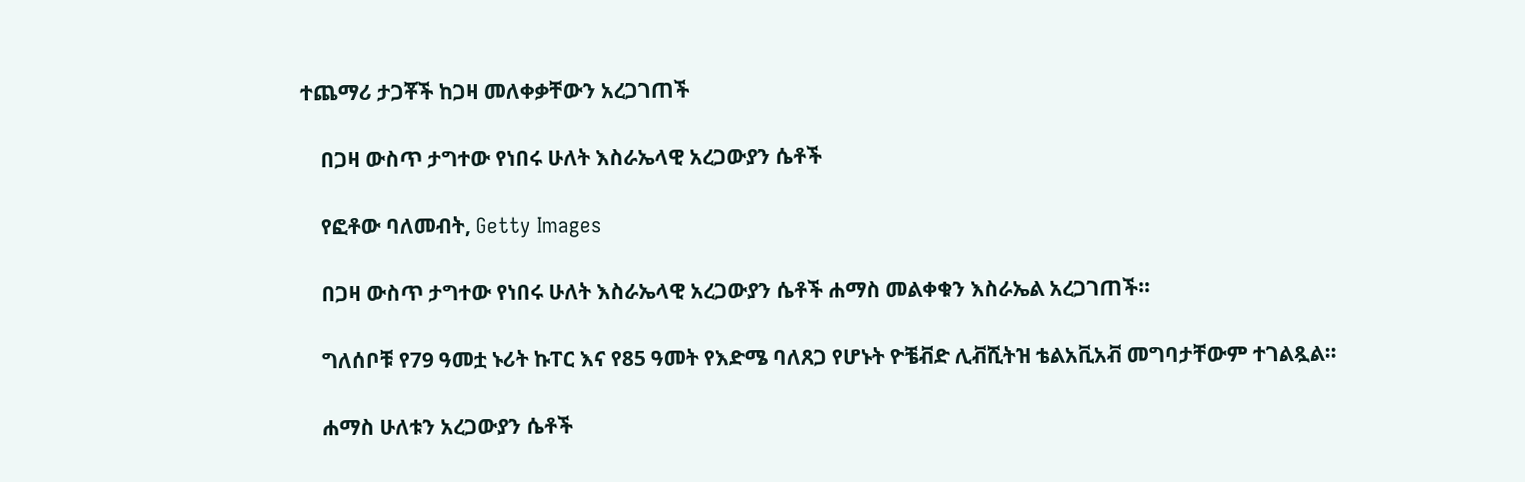ተጨማሪ ታጋቾች ከጋዛ መለቀቃቸውን አረጋገጠች

    በጋዛ ውስጥ ታግተው የነበሩ ሁለት እስራኤላዊ አረጋውያን ሴቶች

    የፎቶው ባለመብት, Getty Images

    በጋዛ ውስጥ ታግተው የነበሩ ሁለት እስራኤላዊ አረጋውያን ሴቶች ሐማስ መልቀቁን እስራኤል አረጋገጠች።

    ግለሰቦቹ የ79 ዓመቷ ኑሪት ኩፐር እና የ85 ዓመት የእድሜ ባለጸጋ የሆኑት ዮቼቭድ ሊቭሺትዝ ቴልአቪአቭ መግባታቸውም ተገልጿል።

    ሐማስ ሁለቱን አረጋውያን ሴቶች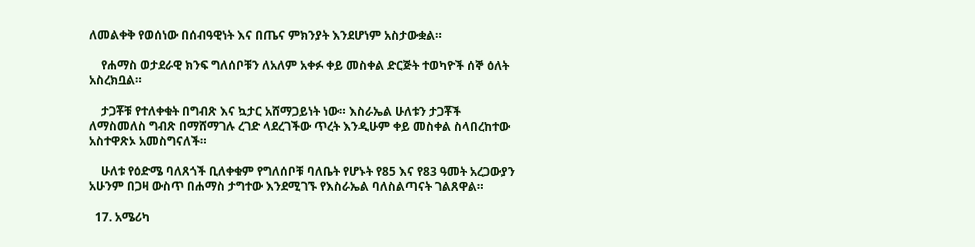ለመልቀቅ የወሰነው በሰብዓዊነት እና በጤና ምክንያት እንደሆነም አስታውቋል።

    የሐማስ ወታደራዊ ክንፍ ግለሰቦቹን ለአለም አቀፉ ቀይ መስቀል ድርጅት ተወካዮች ሰኞ ዕለት አስረክቧል።

    ታጋቾቹ የተለቀቁት በግብጽ እና ኳታር አሸማጋይነት ነው። እስራኤል ሁለቱን ታጋቾች ለማስመለስ ግብጽ በማሸማገሉ ረገድ ላደረገችው ጥረት እንዲሁም ቀይ መስቀል ስላበረከተው አስተዋጽኦ አመስግናለች።

    ሁለቱ የዕድሜ ባለጸጎች ቢለቀቁም የግለሰቦቹ ባለቤት የሆኑት የ85 እና የ83 ዓመት አረጋውያን አሁንም በጋዛ ውስጥ በሐማስ ታግተው እንደሚገኙ የእስራኤል ባለስልጣናት ገልጸዋል።

  17. አሜሪካ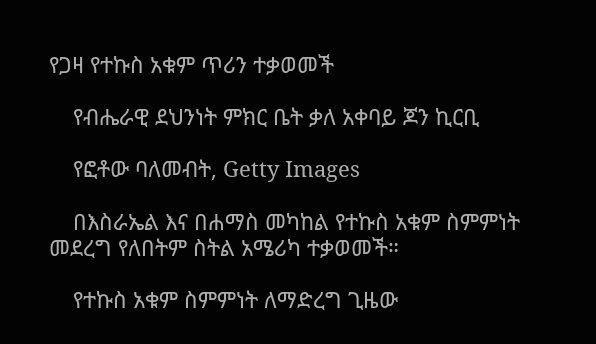የጋዛ የተኩስ አቁም ጥሪን ተቃወመች

    የብሔራዊ ደህንነት ምክር ቤት ቃለ አቀባይ ጆን ኪርቢ

    የፎቶው ባለመብት, Getty Images

    በእስራኤል እና በሐማስ መካከል የተኩስ አቁም ስምምነት መደረግ የለበትም ስትል አሜሪካ ተቃወመች።

    የተኩስ አቁም ስምምነት ለማድረግ ጊዜው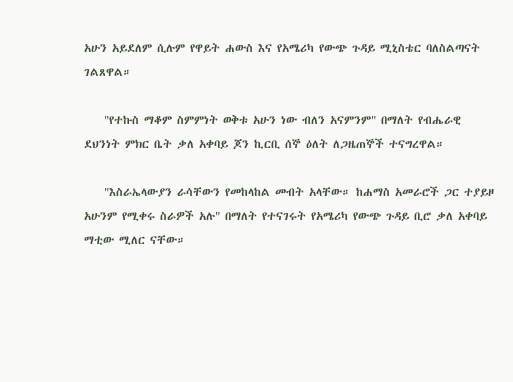አሁን አይደለም ሲሉም የዋይት ሐውስ እና የአሜሪካ የውጭ ጉዳይ ሚኒስቴር ባለስልጣናት ገልጸዋል።

    "የተኩስ ማቆም ስምምነት ወቅቱ አሁን ነው ብለን አናምንም" በማለት የብሔራዊ ደህንነት ምክር ቤት ቃለ አቀባይ ጆን ኪርቢ ሰኞ ዕለት ለጋዜጠኞች ተናግረዋል።

    "እስራኤላውያን ራሳቸውን የመከላከል መብት አላቸው። ከሐማስ አመራሮች ጋር ተያይዞ አሁንም የሚቀሩ ስራዎች አሉ" በማለት የተናገሩት የአሜሪካ የውጭ ጉዳይ ቢሮ ቃለ አቀባይ ማቲው ሚለር ናቸው።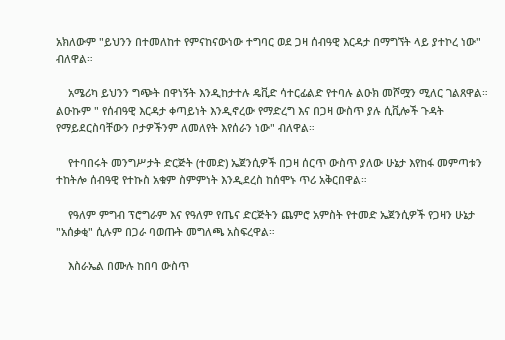አክለውም "ይህንን በተመለከተ የምናከናውነው ተግባር ወደ ጋዛ ሰብዓዊ እርዳታ በማግኘት ላይ ያተኮረ ነው" ብለዋል።

    አሜሪካ ይህንን ግጭት በዋነኝት እንዲከታተሉ ዴቪድ ሳተርፊልድ የተባሉ ልዑክ መሾሟን ሚለር ገልጸዋል። ልዑኩም " የሰብዓዊ እርዳታ ቀጣይነት እንዲኖረው የማድረግ እና በጋዛ ውስጥ ያሉ ሲቪሎች ጉዳት የማይደርስባቸውን ቦታዎችንም ለመለየት እየሰራን ነው" ብለዋል።

    የተባበሩት መንግሥታት ድርጅት (ተመድ) ኤጀንሲዎች በጋዛ ሰርጥ ውስጥ ያለው ሁኔታ እየከፋ መምጣቱን ተከትሎ ሰብዓዊ የተኩስ አቁም ስምምነት እንዲደረስ ከሰሞኑ ጥሪ አቅርበዋል።

    የዓለም ምግብ ፕሮግራም እና የዓለም የጤና ድርጅትን ጨምሮ አምስት የተመድ ኤጀንሲዎች የጋዛን ሁኔታ "አሰቃቂ" ሲሉም በጋራ ባወጡት መግለጫ አስፍረዋል።

    እስራኤል በሙሉ ከበባ ውስጥ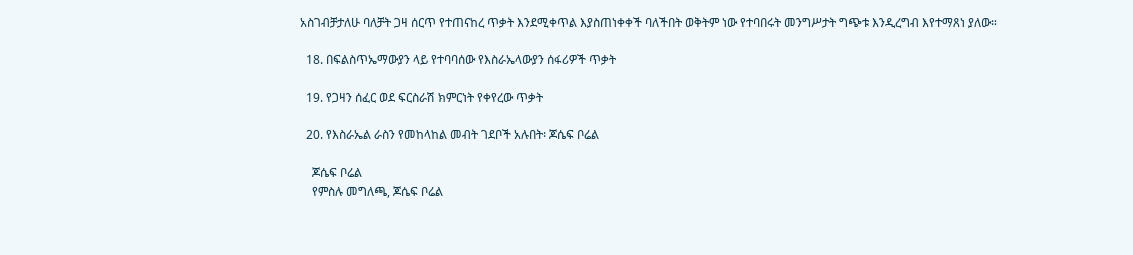አስገብቻታለሁ ባለቻት ጋዛ ሰርጥ የተጠናከረ ጥቃት እንደሚቀጥል እያስጠነቀቀች ባለችበት ወቅትም ነው የተባበሩት መንግሥታት ግጭቱ እንዲረግብ እየተማጸነ ያለው።

  18. በፍልስጥኤማውያን ላይ የተባባሰው የእስራኤላውያን ሰፋሪዎች ጥቃት

  19. የጋዛን ሰፈር ወደ ፍርስራሽ ክምርነት የቀየረው ጥቃት

  20. የእስራኤል ራስን የመከላከል መብት ገደቦች አሉበት፡ ጆሴፍ ቦሬል

    ጆሴፍ ቦሬል
    የምስሉ መግለጫ, ጆሴፍ ቦሬል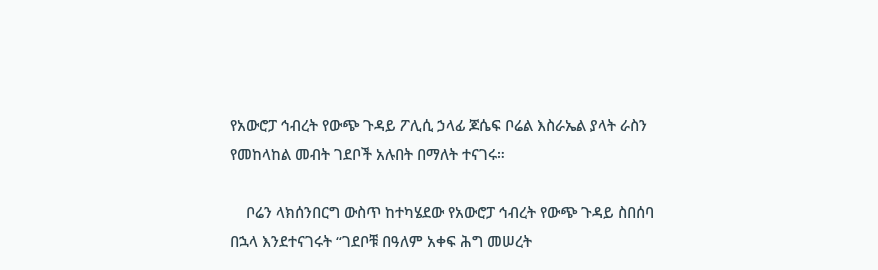የአውሮፓ ኅብረት የውጭ ጉዳይ ፖሊሲ ኃላፊ ጆሴፍ ቦሬል እስራኤል ያላት ራስን የመከላከል መብት ገደቦች አሉበት በማለት ተናገሩ።

    ቦሬን ላክሰንበርግ ውስጥ ከተካሄደው የአውሮፓ ኅብረት የውጭ ጉዳይ ስበሰባ በኋላ እንደተናገሩት “ገደቦቹ በዓለም አቀፍ ሕግ መሠረት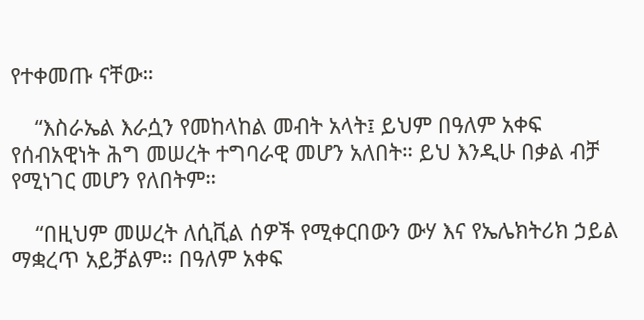የተቀመጡ ናቸው።

    “እስራኤል እራሷን የመከላከል መብት አላት፤ ይህም በዓለም አቀፍ የሰብአዊነት ሕግ መሠረት ተግባራዊ መሆን አለበት። ይህ እንዲሁ በቃል ብቻ የሚነገር መሆን የለበትም።

    “በዚህም መሠረት ለሲቪል ሰዎች የሚቀርበውን ውሃ እና የኤሌክትሪክ ኃይል ማቋረጥ አይቻልም። በዓለም አቀፍ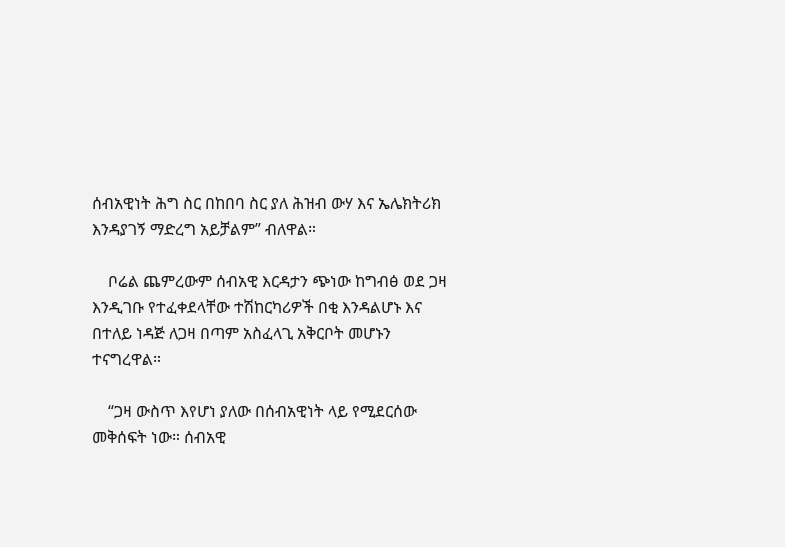ሰብአዊነት ሕግ ስር በከበባ ስር ያለ ሕዝብ ውሃ እና ኤሌክትሪክ እንዳያገኝ ማድረግ አይቻልም” ብለዋል።

    ቦሬል ጨምረውም ሰብአዊ እርዳታን ጭነው ከግብፅ ወደ ጋዛ እንዲገቡ የተፈቀደላቸው ተሽከርካሪዎች በቂ እንዳልሆኑ እና በተለይ ነዳጅ ለጋዛ በጣም አስፈላጊ አቅርቦት መሆኑን ተናግረዋል።

    “ጋዛ ውስጥ እየሆነ ያለው በሰብአዊነት ላይ የሚደርሰው መቅሰፍት ነው። ሰብአዊ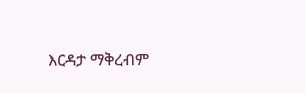እርዳታ ማቅረብም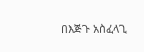በእጅጉ አስፈላጊ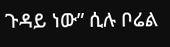ጉዳይ ነው” ሲሉ ቦሬል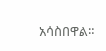አሳስበዋል።